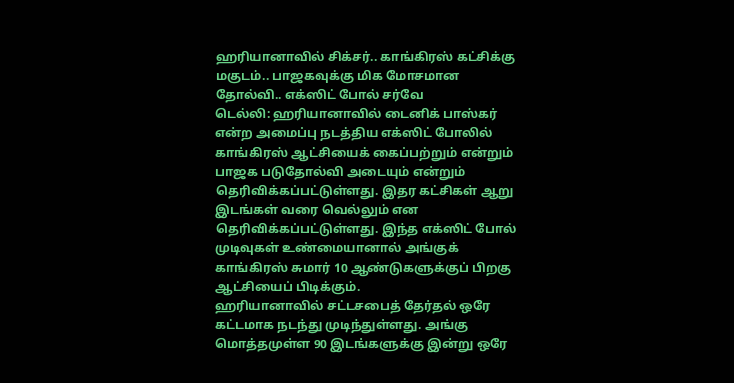ஹரியானாவில் சிக்சர்.. காங்கிரஸ் கட்சிக்கு மகுடம்.. பாஜகவுக்கு மிக மோசமான தோல்வி.. எக்ஸிட் போல் சர்வே
டெல்லி: ஹரியானாவில் டைனிக் பாஸ்கர் என்ற அமைப்பு நடத்திய எக்ஸிட் போலில் காங்கிரஸ் ஆட்சியைக் கைப்பற்றும் என்றும் பாஜக படுதோல்வி அடையும் என்றும் தெரிவிக்கப்பட்டுள்ளது. இதர கட்சிகள் ஆறு இடங்கள் வரை வெல்லும் என தெரிவிக்கப்பட்டுள்ளது. இந்த எக்ஸிட் போல் முடிவுகள் உண்மையானால் அங்குக் காங்கிரஸ் சுமார் 10 ஆண்டுகளுக்குப் பிறகு ஆட்சியைப் பிடிக்கும்.
ஹரியானாவில் சட்டசபைத் தேர்தல் ஒரே கட்டமாக நடந்து முடிந்துள்ளது. அங்கு மொத்தமுள்ள 90 இடங்களுக்கு இன்று ஒரே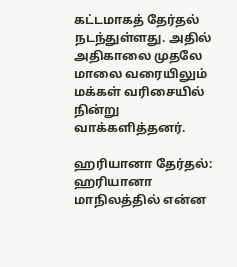கட்டமாகத் தேர்தல் நடந்துள்ளது. அதில் அதிகாலை முதலே மாலை வரையிலும் மக்கள் வரிசையில் நின்று வாக்களித்தனர்.

ஹரியானா தேர்தல்: ஹரியானா மாநிலத்தில் என்ன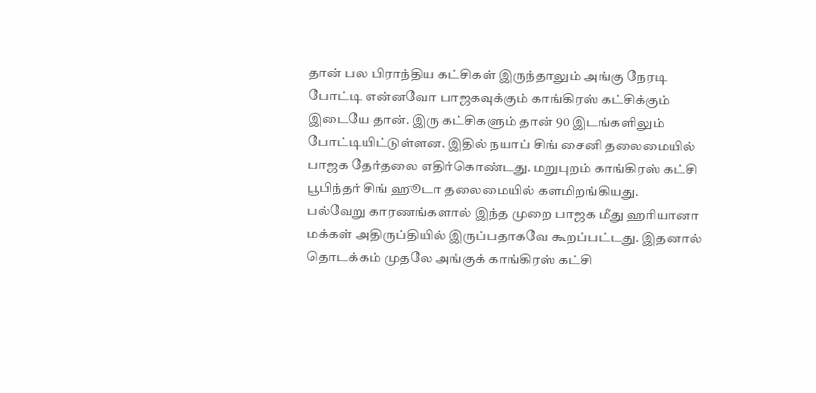தான் பல பிராந்திய கட்சிகள் இருந்தாலும் அங்கு நேரடி போட்டி என்னவோ பாஜகவுக்கும் காங்கிரஸ் கட்சிக்கும் இடையே தான். இரு கட்சிகளும் தான் 90 இடங்களிலும் போட்டியிட்டுள்ளன. இதில் நயாப் சிங் சைனி தலைமையில் பாஜக தேர்தலை எதிர்கொண்டது. மறுபுறம் காங்கிரஸ் கட்சி பூபிந்தர் சிங் ஹூடா தலைமையில் களமிறங்கியது.
பல்வேறு காரணங்களால் இந்த முறை பாஜக மீது ஹரியானா மக்கள் அதிருப்தியில் இருப்பதாகவே கூறப்பட்டது. இதனால் தொடக்கம் முதலே அங்குக் காங்கிரஸ் கட்சி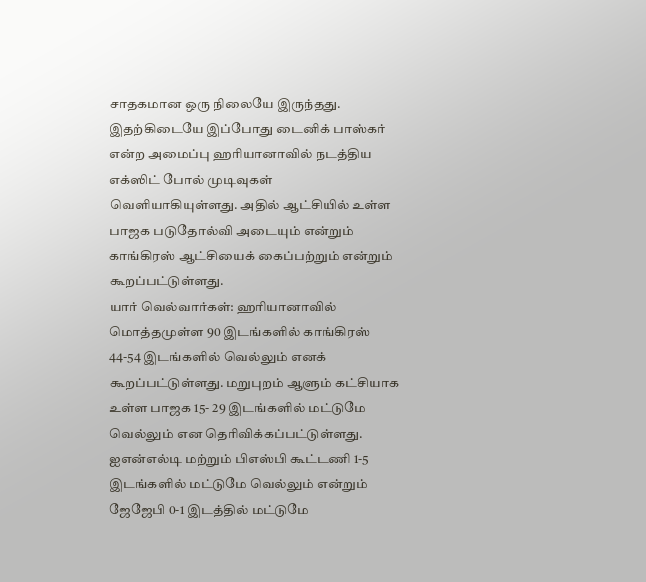சாதகமான ஒரு நிலையே இருந்தது. இதற்கிடையே இப்போது டைனிக் பாஸ்கர் என்ற அமைப்பு ஹரியானாவில் நடத்திய எக்ஸிட் போல் முடிவுகள் வெளியாகியுள்ளது. அதில் ஆட்சியில் உள்ள பாஜக படுதோல்வி அடையும் என்றும் காங்கிரஸ் ஆட்சியைக் கைப்பற்றும் என்றும் கூறப்பட்டுள்ளது.
யார் வெல்வார்கள்: ஹரியானாவில் மொத்தமுள்ள 90 இடங்களில் காங்கிரஸ் 44-54 இடங்களில் வெல்லும் எனக் கூறப்பட்டுள்ளது. மறுபுறம் ஆளும் கட்சியாக உள்ள பாஜக 15- 29 இடங்களில் மட்டுமே வெல்லும் என தெரிவிக்கப்பட்டுள்ளது. ஐஎன்எல்டி மற்றும் பிஎஸ்பி கூட்டணி 1-5 இடங்களில் மட்டுமே வெல்லும் என்றும் ஜேஜேபி 0-1 இடத்தில் மட்டுமே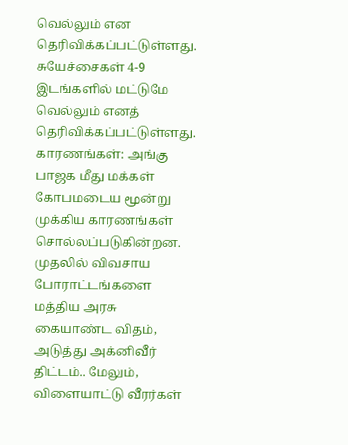வெல்லும் என தெரிவிக்கப்பட்டுள்ளது. சுயேச்சைகள் 4-9 இடங்களில் மட்டுமே வெல்லும் எனத் தெரிவிக்கப்பட்டுள்ளது.
காரணங்கள்: அங்கு பாஜக மீது மக்கள் கோபமடைய மூன்று முக்கிய காரணங்கள் சொல்லப்படுகின்றன. முதலில் விவசாய போராட்டங்களை மத்திய அரசு கையாண்ட விதம், அடுத்து அக்னிவீர் திட்டம்.. மேலும், விளையாட்டு வீரர்கள்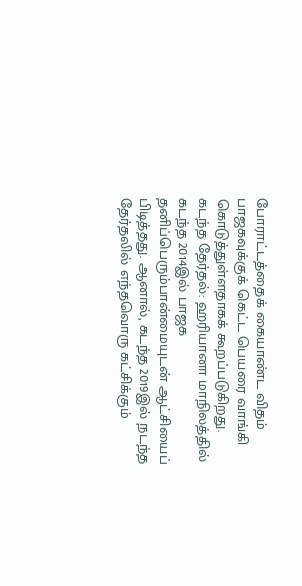போராட்டத்தைக் கையாண்ட விதம் பாஜகவுக்குக் கெட்ட பெயரை வாங்கி கொடுத்துள்ளதாகக் கூறப்படுகிறது.
கடந்த தேர்தல்: ஹரியானா மாநிலத்தில் கடந்த 2014இல் பாஜக தனிப்பெரும்பான்மையுடன் ஆட்சியைப் பிடித்தது. ஆனால், கடந்த 2019இல் நடந்த தேர்தலில் எந்தவொரு கட்சிக்கும்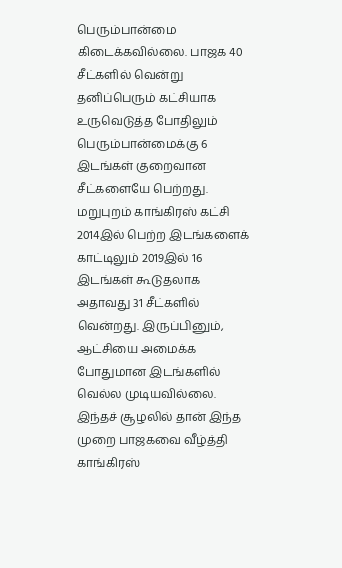பெரும்பான்மை கிடைக்கவில்லை. பாஜக 40 சீட்களில் வென்று தனிப்பெரும் கட்சியாக உருவெடுத்த போதிலும் பெரும்பான்மைக்கு 6 இடங்கள் குறைவான சீட்களையே பெற்றது.
மறுபுறம் காங்கிரஸ் கட்சி 2014இல் பெற்ற இடங்களைக் காட்டிலும் 2019இல் 16 இடங்கள் கூடுதலாக அதாவது 31 சீட்களில் வென்றது. இருப்பினும், ஆட்சியை அமைக்க போதுமான இடங்களில் வெல்ல முடியவில்லை. இந்தச் சூழலில் தான் இந்த முறை பாஜகவை வீழ்த்தி காங்கிரஸ்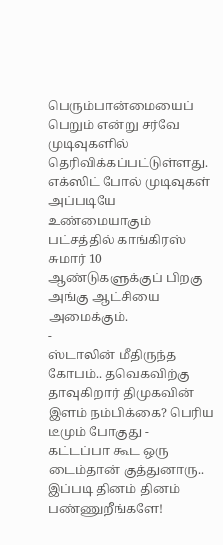பெரும்பான்மையைப் பெறும் என்று சர்வே முடிவுகளில் தெரிவிக்கப்பட்டுள்ளது. எக்ஸிட் போல் முடிவுகள் அப்படியே உண்மையாகும் பட்சத்தில் காங்கிரஸ் சுமார் 10 ஆண்டுகளுக்குப் பிறகு அங்கு ஆட்சியை அமைக்கும்.
-
ஸ்டாலின் மீதிருந்த கோபம்.. தவெகவிற்கு தாவுகிறார் திமுகவின் இளம் நம்பிக்கை? பெரிய டீமும் போகுது -
கட்டப்பா கூட ஒரு டைம்தான் குத்துனாரு.. இப்படி தினம் தினம் பண்ணுறீங்களே!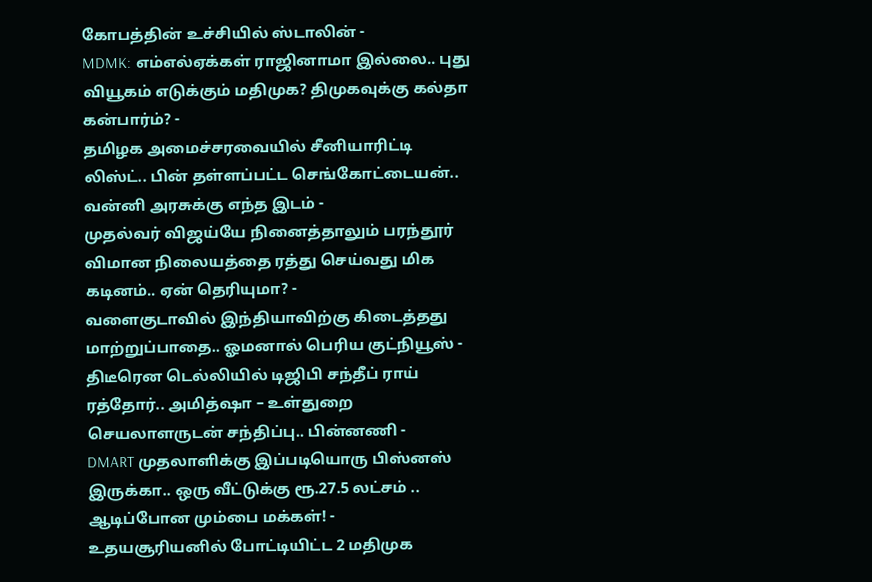கோபத்தின் உச்சியில் ஸ்டாலின் -
MDMK: எம்எல்ஏக்கள் ராஜினாமா இல்லை.. புது வியூகம் எடுக்கும் மதிமுக? திமுகவுக்கு கல்தா கன்பார்ம்? -
தமிழக அமைச்சரவையில் சீனியாரிட்டி லிஸ்ட்.. பின் தள்ளப்பட்ட செங்கோட்டையன்.. வன்னி அரசுக்கு எந்த இடம் -
முதல்வர் விஜய்யே நினைத்தாலும் பரந்தூர் விமான நிலையத்தை ரத்து செய்வது மிக கடினம்.. ஏன் தெரியுமா? -
வளைகுடாவில் இந்தியாவிற்கு கிடைத்தது மாற்றுப்பாதை.. ஓமனால் பெரிய குட்நியூஸ் -
திடீரென டெல்லியில் டிஜிபி சந்தீப் ராய் ரத்தோர்.. அமித்ஷா – உள்துறை செயலாளருடன் சந்திப்பு.. பின்னணி -
DMART முதலாளிக்கு இப்படியொரு பிஸ்னஸ் இருக்கா.. ஒரு வீட்டுக்கு ரூ.27.5 லட்சம் .. ஆடிப்போன மும்பை மக்கள்! -
உதயசூரியனில் போட்டியிட்ட 2 மதிமுக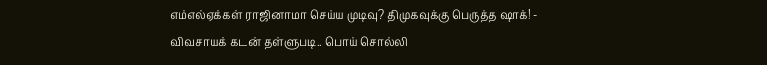எம்எல்ஏக்கள் ராஜினாமா செய்ய முடிவு? திமுகவுக்கு பெருத்த ஷாக்! -
விவசாயக் கடன் தள்ளுபடி.. பொய் சொல்லி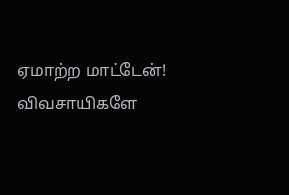ஏமாற்ற மாட்டேன்! விவசாயிகளே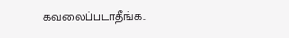கவலைப்படாதீங்க..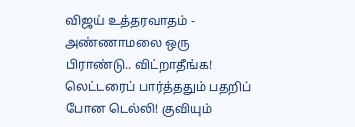விஜய் உத்தரவாதம் -
அண்ணாமலை ஒரு பிராண்டு.. விட்றாதீங்க! லெட்டரைப் பார்த்ததும் பதறிப் போன டெல்லி! குவியும்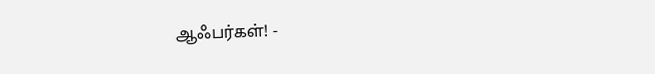ஆஃபர்கள்! -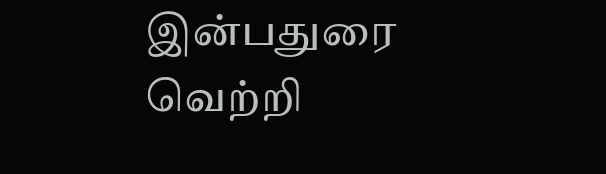இன்பதுரை வெற்றி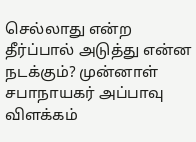செல்லாது என்ற தீர்ப்பால் அடுத்து என்ன நடக்கும்? முன்னாள் சபாநாயகர் அப்பாவு விளக்கம்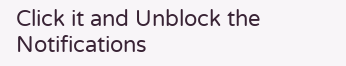Click it and Unblock the Notifications